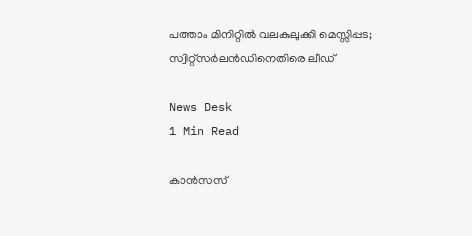പത്താം മിനിറ്റിൽ വലകുലുക്കി മെസ്സിപ്പട; സ്വിറ്റ്‌സർലൻഡിനെതിരെ ലീഡ്

News Desk
1 Min Read

കാൻസസ്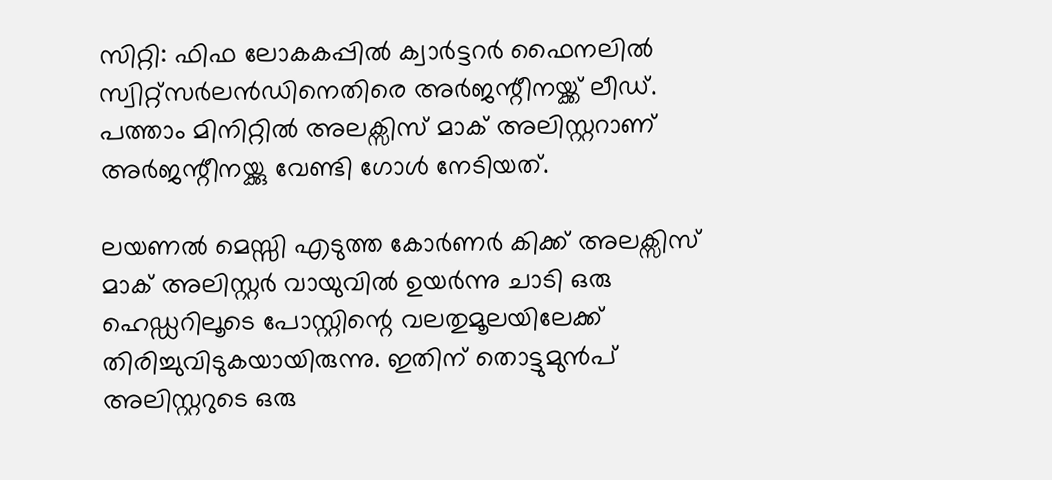സിറ്റി: ഫിഫ ലോകകപ്പിൽ ക്വാർട്ടറർ ഫൈനലിൽ സ്വിറ്റ്സർലൻഡിനെതിരെ അർജന്റീനയ്ക്ക് ലീഡ്. പത്താം മിനിറ്റിൽ അലക്സിസ് മാക് അലിസ്റ്ററാണ് അർജന്റീനയ്ക്കു വേണ്ടി ഗോൾ നേടിയത്.

ലയണൽ മെസ്സി എടുത്ത കോർണർ കിക്ക് അലക്സിസ് മാക് അലിസ്റ്റർ വായുവിൽ ഉയർന്നു ചാടി ഒരു ഹെഡ്ഡറിലൂടെ പോസ്റ്റിന്റെ വലതുമൂലയിലേക്ക് തിരിച്ചുവിടുകയായിരുന്നു. ഇതിന് തൊട്ടുമുൻപ് അലിസ്റ്ററുടെ ഒരു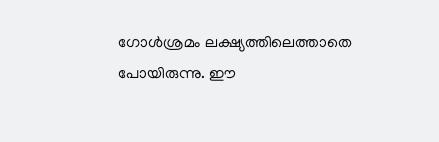ഗോൾശ്രമം ലക്ഷ്യത്തിലെത്താതെ പോയിരുന്നു. ഈ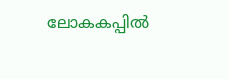ലോകകപ്പിൽ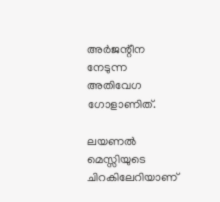അർജന്റീന നേടുന്ന അതിവേഗ ഗോളാണിത്.

ലയണൽ മെസ്സിയുടെ ചിറകിലേറിയാണ്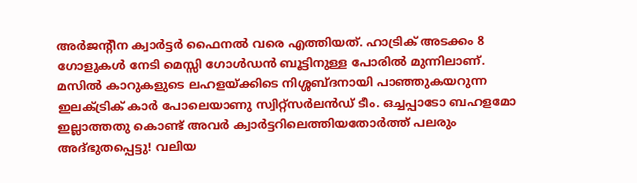അർജന്റീന ക്വാർട്ടർ ഫൈനൽ വരെ എത്തിയത്. ഹാട്രിക് അടക്കം 8 ഗോളുകൾ നേടി മെസ്സി ഗോൾഡൻ ബൂട്ടിനുള്ള പോരിൽ മുന്നിലാണ്. മസിൽ കാറുകളുടെ ലഹളയ്ക്കിടെ നിശ്ശബ്ദനായി പാഞ്ഞുകയറുന്ന ഇലക്ട്രിക് കാർ പോലെയാണു സ്വിറ്റ്സർലൻഡ് ടീം. ഒച്ചപ്പാടോ ബഹളമോ ഇല്ലാത്തതു കൊണ്ട് അവർ ക്വാർട്ടറിലെത്തിയതോർത്ത് പലരും അദ്ഭുതപ്പെട്ടു! വലിയ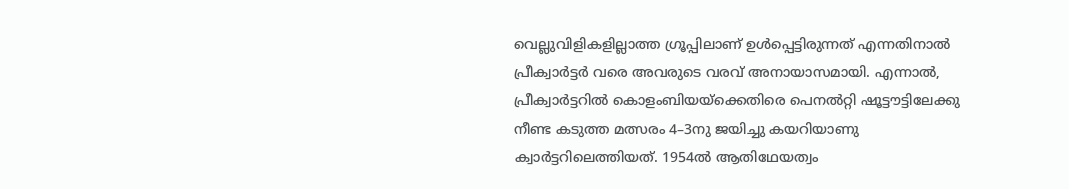വെല്ലുവിളികളില്ലാത്ത ഗ്രൂപ്പിലാണ് ഉൾപ്പെട്ടിരുന്നത് എന്നതിനാൽ പ്രീക്വാർട്ടർ വരെ അവരുടെ വരവ് അനായാസമായി. എന്നാൽ, പ്രീക്വാർട്ടറിൽ കൊളംബിയയ്ക്കെതിരെ പെനൽറ്റി ഷൂട്ടൗട്ടിലേക്കു നീണ്ട കടുത്ത മത്സരം 4–3നു ജയിച്ചു കയറിയാണു ക്വാർട്ടറിലെത്തിയത്. 1954ൽ ആതിഥേയത്വം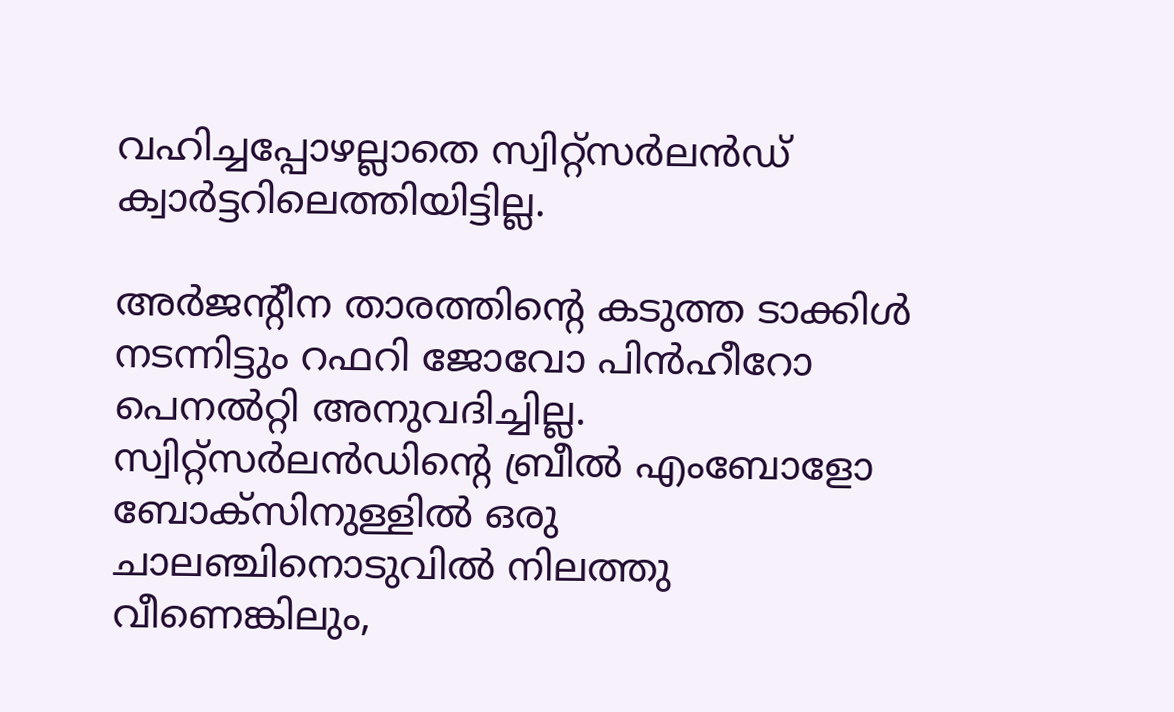വഹിച്ചപ്പോഴല്ലാതെ സ്വിറ്റ്സർലൻഡ് ക്വാർട്ടറിലെത്തിയിട്ടില്ല.

അർജന്റീന താരത്തിന്റെ കടുത്ത ടാക്കിൾ നടന്നിട്ടും റഫറി ജോവോ പിൻഹീറോ പെനൽറ്റി അനുവദിച്ചില്ല. സ്വിറ്റ്സർലൻഡിന്റെ ബ്രീൽ എംബോളോ ബോക്സിനുള്ളിൽ ഒരു ചാലഞ്ചിനൊടുവിൽ നിലത്തു വീണെങ്കിലും,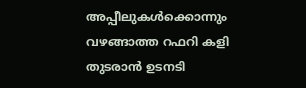അപ്പീലുകൾക്കൊന്നും വഴങ്ങാത്ത റഫറി കളി തുടരാൻ ഉടനടി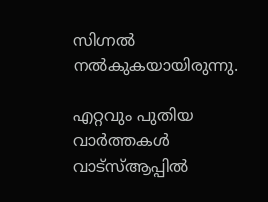സിഗ്നൽ നൽകുകയായിരുന്നു.

എറ്റവും പുതിയ വാർത്തകൾ വാട്സ്ആപ്പിൽ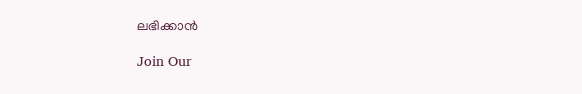ലഭിക്കാൻ

Join Our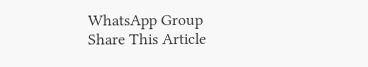WhatsApp Group
Share This Article